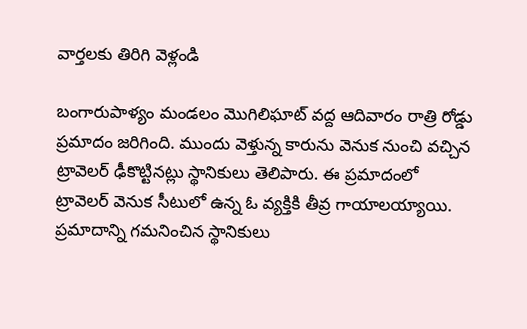వార్తలకు తిరిగి వెళ్లండి

బంగారుపాళ్యం మండలం మొగిలిఘాట్ వద్ద ఆదివారం రాత్రి రోడ్డు ప్రమాదం జరిగింది. ముందు వెళ్తున్న కారును వెనుక నుంచి వచ్చిన ట్రావెలర్ ఢీకొట్టినట్లు స్థానికులు తెలిపారు. ఈ ప్రమాదంలో ట్రావెలర్ వెనుక సీటులో ఉన్న ఓ వ్యక్తికి తీవ్ర గాయాలయ్యాయి.
ప్రమాదాన్ని గమనించిన స్థానికులు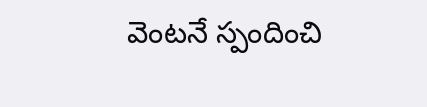వెంటనే స్పందించి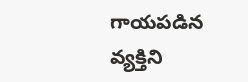గాయపడిన వ్యక్తిని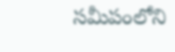సమీపంలోని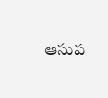ఆసుప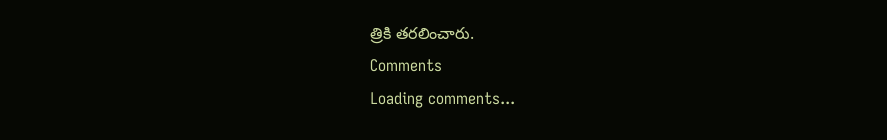త్రికి తరలించారు.
Comments
Loading comments...